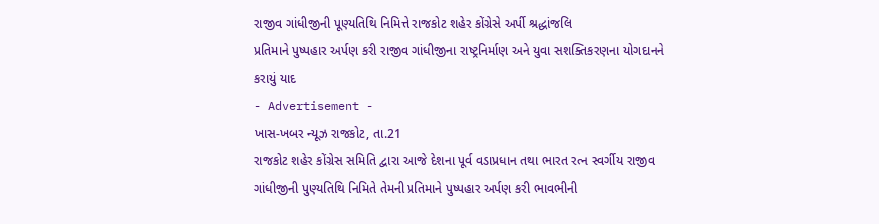રાજીવ ગાંધીજીની પૂણ્યતિથિ નિમિત્તે રાજકોટ શહેર કોંગ્રેસે અર્પી શ્રદ્ધાંજલિ
પ્રતિમાને પુષ્પહાર અર્પણ કરી રાજીવ ગાંધીજીના રાષ્ટ્રનિર્માણ અને યુવા સશક્તિકરણના યોગદાનને કરાયું યાદ
- Advertisement -
ખાસ-ખબર ન્યૂઝ રાજકોટ, તા.21
રાજકોટ શહેર કોંગ્રેસ સમિતિ દ્વારા આજે દેશના પૂર્વ વડાપ્રધાન તથા ભારત રત્ન સ્વર્ગીય રાજીવ ગાંધીજીની પુણ્યતિથિ નિમિતે તેમની પ્રતિમાને પુષ્પહાર અર્પણ કરી ભાવભીની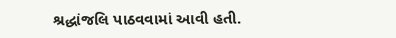શ્રદ્ધાંજલિ પાઠવવામાં આવી હતી.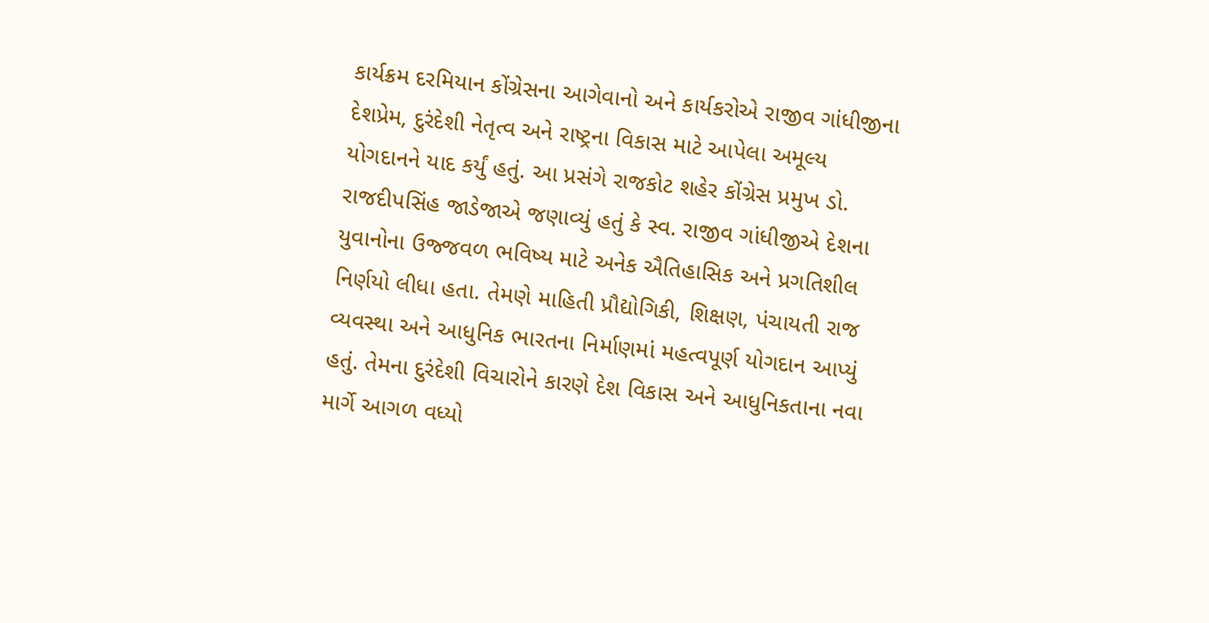કાર્યક્રમ દરમિયાન કોંગ્રેસના આગેવાનો અને કાર્યકરોએ રાજીવ ગાંધીજીના દેશપ્રેમ, દુરંદેશી નેતૃત્વ અને રાષ્ટ્રના વિકાસ માટે આપેલા અમૂલ્ય યોગદાનને યાદ કર્યું હતું. આ પ્રસંગે રાજકોટ શહેર કોંગ્રેસ પ્રમુખ ડો. રાજદીપસિંહ જાડેજાએ જણાવ્યું હતું કે સ્વ. રાજીવ ગાંધીજીએ દેશના યુવાનોના ઉજ્જવળ ભવિષ્ય માટે અનેક ઐતિહાસિક અને પ્રગતિશીલ નિર્ણયો લીધા હતા. તેમણે માહિતી પ્રૌદ્યોગિકી, શિક્ષણ, પંચાયતી રાજ વ્યવસ્થા અને આધુનિક ભારતના નિર્માણમાં મહત્વપૂર્ણ યોગદાન આપ્યું હતું. તેમના દુરંદેશી વિચારોને કારણે દેશ વિકાસ અને આધુનિકતાના નવા માર્ગે આગળ વધ્યો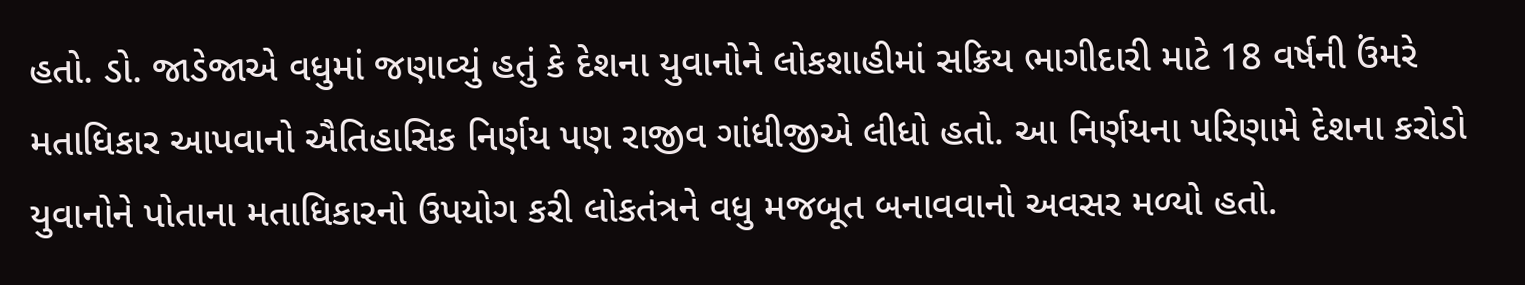હતો. ડો. જાડેજાએ વધુમાં જણાવ્યું હતું કે દેશના યુવાનોને લોકશાહીમાં સક્રિય ભાગીદારી માટે 18 વર્ષની ઉંમરે મતાધિકાર આપવાનો ઐતિહાસિક નિર્ણય પણ રાજીવ ગાંધીજીએ લીધો હતો. આ નિર્ણયના પરિણામે દેશના કરોડો યુવાનોને પોતાના મતાધિકારનો ઉપયોગ કરી લોકતંત્રને વધુ મજબૂત બનાવવાનો અવસર મળ્યો હતો.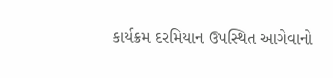કાર્યક્રમ દરમિયાન ઉપસ્થિત આગેવાનો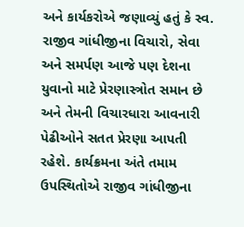અને કાર્યકરોએ જણાવ્યું હતું કે સ્વ. રાજીવ ગાંધીજીના વિચારો, સેવા અને સમર્પણ આજે પણ દેશના યુવાનો માટે પ્રેરણાસ્ત્રોત સમાન છે અને તેમની વિચારધારા આવનારી પેઢીઓને સતત પ્રેરણા આપતી રહેશે. કાર્યક્રમના અંતે તમામ ઉપસ્થિતોએ રાજીવ ગાંધીજીના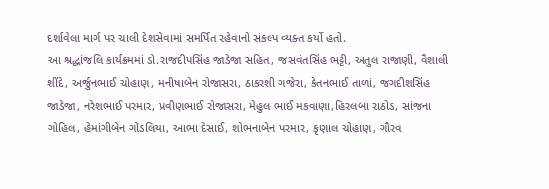દર્શાવેલા માર્ગ પર ચાલી દેશસેવામાં સમર્પિત રહેવાનો સંકલ્પ વ્યક્ત કર્યો હતો.
આ શ્રદ્ધાંજલિ કાર્યક્રમમાં ડો.રાજદીપસિંહ જાડેજા સહિત, જસવંતસિંહ ભટ્ટી, અતુલ રાજાણી, વૈશાલી શીંદે, અર્જુનભાઈ ચોહાણ, મનીષાબેન રોજાસરા, ઠાકરશી ગજેરા, કેતનભાઈ તાળાં, જગદીશસિંહ જાડેજા, નરેશભાઈ પરમાર, પ્રવીણભાઈ રોજાસરા, મેહુલ ભાઈ મકવાણા,હિરલબા રાઠોડ, સાંજના ગોહિલ, હેમાંગીબેન ગોંડલિયા, આભા દેસાઈ, શોભનાબેન પરમાર, કૃણાલ ચોહાણ, ગૌરવ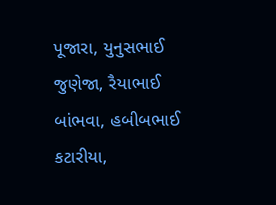પૂજારા, યુનુસભાઈ જુણેજા, રૈયાભાઈ બાંભવા, હબીબભાઈ કટારીયા,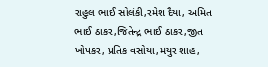રાહુલ ભાઈ સોલંકી,રમેશ દૈયા, અમિત ભાઈ ઠાકર,જિતેન્દ્ર ભાઈ ઠાકર,જીત ખોપકર, પ્રતિક વસોયા,મયુર શાહ,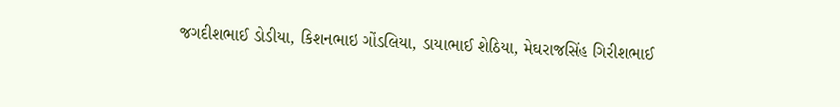જગદીશભાઈ ડોડીયા, કિશનભાઇ ગોંડલિયા, ડાયાભાઈ શેઠિયા, મેઘરાજસિંહ ગિરીશભાઈ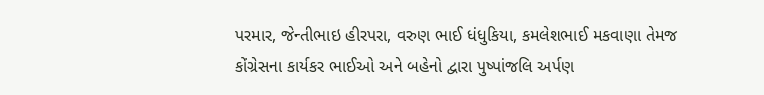પરમાર, જેન્તીભાઇ હીરપરા, વરુણ ભાઈ ધંધુકિયા, કમલેશભાઈ મકવાણા તેમજ કોંગ્રેસના કાર્યકર ભાઈઓ અને બહેનો દ્વારા પુષ્પાંજલિ અર્પણ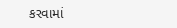કરવામાં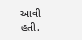આવી હતી.